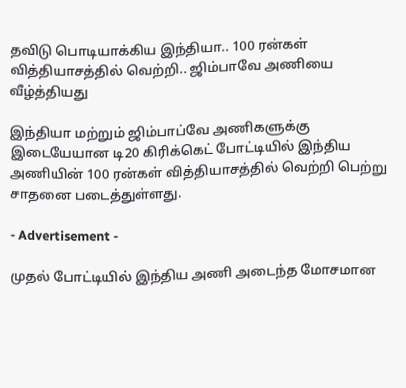தவிடு பொடியாக்கிய இந்தியா.. 100 ரன்கள் வித்தியாசத்தில் வெற்றி.. ஜிம்பாவே அணியை வீழ்த்தியது

இந்தியா மற்றும் ஜிம்பாப்வே அணிகளுக்கு இடையேயான டி20 கிரிக்கெட் போட்டியில் இந்திய அணியின் 100 ரன்கள் வித்தியாசத்தில் வெற்றி பெற்று சாதனை படைத்துள்ளது.

- Advertisement -

முதல் போட்டியில் இந்திய அணி அடைந்த மோசமான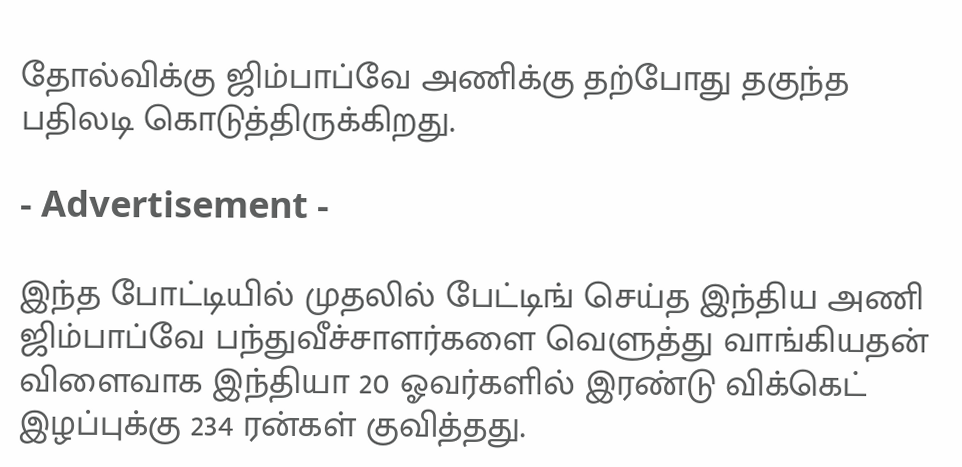தோல்விக்கு ஜிம்பாப்வே அணிக்கு தற்போது தகுந்த பதிலடி கொடுத்திருக்கிறது.

- Advertisement -

இந்த போட்டியில் முதலில் பேட்டிங் செய்த இந்திய அணி ஜிம்பாப்வே பந்துவீச்சாளர்களை வெளுத்து வாங்கியதன் விளைவாக இந்தியா 20 ஓவர்களில் இரண்டு விக்கெட் இழப்புக்கு 234 ரன்கள் குவித்தது.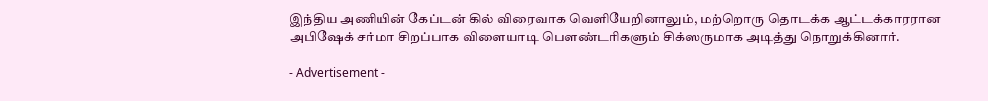இந்திய அணியின் கேப்டன் கில் விரைவாக வெளியேறினாலும், மற்றொரு தொடக்க ஆட்டக்காரரான அபிஷேக் சர்மா சிறப்பாக விளையாடி பௌண்டரிகளும் சிக்ஸருமாக அடித்து நொறுக்கினார்.

- Advertisement -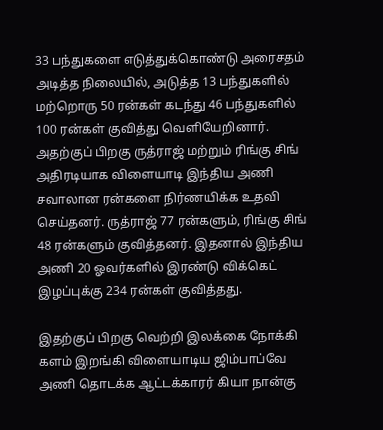33 பந்துகளை எடுத்துக்கொண்டு அரைசதம் அடித்த நிலையில், அடுத்த 13 பந்துகளில் மற்றொரு 50 ரன்கள் கடந்து 46 பந்துகளில் 100 ரன்கள் குவித்து வெளியேறினார். அதற்குப் பிறகு ருத்ராஜ் மற்றும் ரிங்கு சிங் அதிரடியாக விளையாடி இந்திய அணி சவாலான ரன்களை நிர்ணயிக்க உதவி செய்தனர். ருத்ராஜ் 77 ரன்களும், ரிங்கு சிங் 48 ரன்களும் குவித்தனர். இதனால் இந்திய அணி 20 ஓவர்களில் இரண்டு விக்கெட் இழப்புக்கு 234 ரன்கள் குவித்தது.

இதற்குப் பிறகு வெற்றி இலக்கை நோக்கி களம் இறங்கி விளையாடிய ஜிம்பாப்வே அணி தொடக்க ஆட்டக்காரர் கியா நான்கு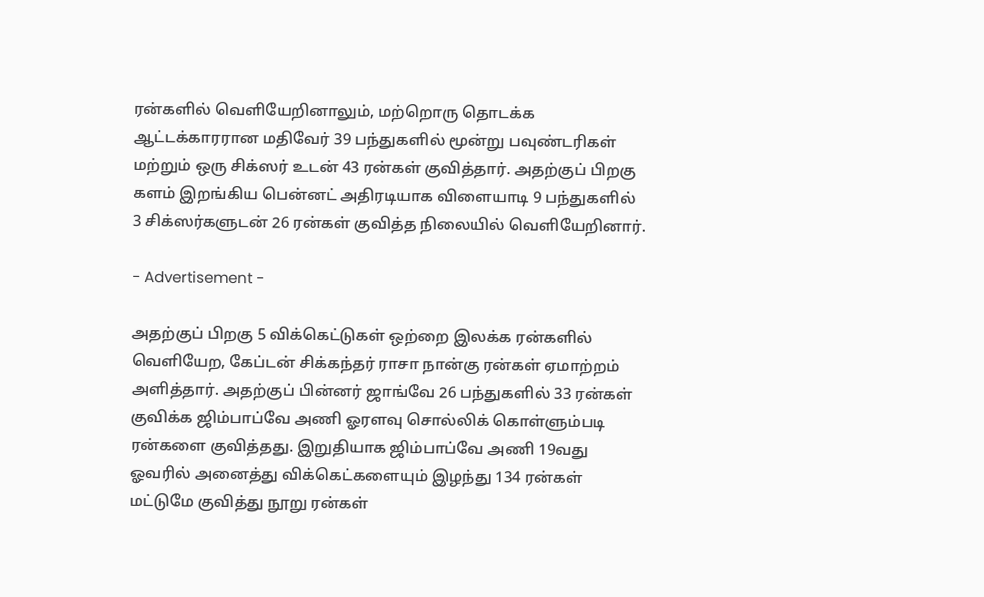ரன்களில் வெளியேறினாலும், மற்றொரு தொடக்க ஆட்டக்காரரான மதிவேர் 39 பந்துகளில் மூன்று பவுண்டரிகள் மற்றும் ஒரு சிக்ஸர் உடன் 43 ரன்கள் குவித்தார். அதற்குப் பிறகு களம் இறங்கிய பென்னட் அதிரடியாக விளையாடி 9 பந்துகளில் 3 சிக்ஸர்களுடன் 26 ரன்கள் குவித்த நிலையில் வெளியேறினார்.

- Advertisement -

அதற்குப் பிறகு 5 விக்கெட்டுகள் ஒற்றை இலக்க ரன்களில் வெளியேற, கேப்டன் சிக்கந்தர் ராசா நான்கு ரன்கள் ஏமாற்றம் அளித்தார். அதற்குப் பின்னர் ஜாங்வே 26 பந்துகளில் 33 ரன்கள் குவிக்க ஜிம்பாப்வே அணி ஓரளவு சொல்லிக் கொள்ளும்படி ரன்களை குவித்தது. இறுதியாக ஜிம்பாப்வே அணி 19வது ஓவரில் அனைத்து விக்கெட்களையும் இழந்து 134 ரன்கள் மட்டுமே குவித்து நூறு ரன்கள்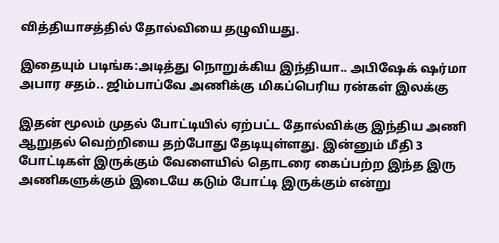வித்தியாசத்தில் தோல்வியை தழுவியது.

இதையும் படிங்க:அடித்து நொறுக்கிய இந்தியா.. அபிஷேக் ஷர்மா அபார சதம்.. ஜிம்பாப்வே அணிக்கு மிகப்பெரிய ரன்கள் இலக்கு

இதன் மூலம் முதல் போட்டியில் ஏற்பட்ட தோல்விக்கு இந்திய அணி ஆறுதல் வெற்றியை தற்போது தேடியுள்ளது. இன்னும் மீதி 3 போட்டிகள் இருக்கும் வேளையில் தொடரை கைப்பற்ற இந்த இரு அணிகளுக்கும் இடையே கடும் போட்டி இருக்கும் என்று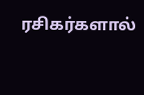ரசிகர்களால்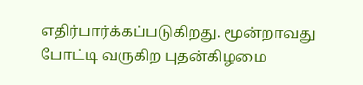எதிர்பார்க்கப்படுகிறது. மூன்றாவது போட்டி வருகிற புதன்கிழமை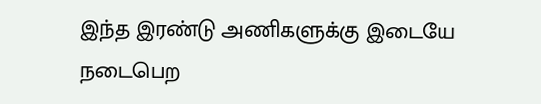இந்த இரண்டு அணிகளுக்கு இடையே நடைபெற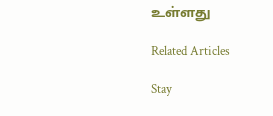உள்ளது

Related Articles

Stay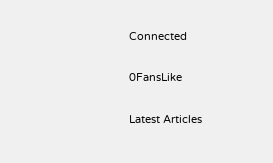Connected

0FansLike

Latest Articles